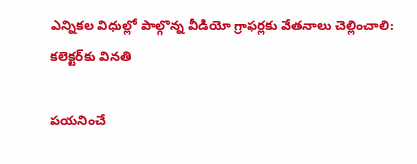ఎన్నికల విధుల్లో పాల్గొన్న వీడియో గ్రాఫర్లకు వేతనాలు చెల్లించాలి: కలెక్టర్‌కు వినతి

పయనించే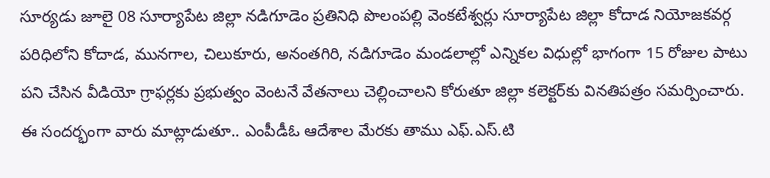సూర్యడు జూలై 08 సూర్యాపేట జిల్లా నడిగూడెం ప్రతినిధి పొలంపల్లి వెంకటేశ్వర్లు సూర్యాపేట జిల్లా కోదాడ నియోజకవర్గ పరిధిలోని కోదాడ, మునగాల, చిలుకూరు, అనంతగిరి, నడిగూడెం మండలాల్లో ఎన్నికల విధుల్లో భాగంగా 15 రోజుల పాటు పని చేసిన వీడియో గ్రాఫర్లకు ప్రభుత్వం వెంటనే వేతనాలు చెల్లించాలని కోరుతూ జిల్లా కలెక్టర్‌కు వినతిపత్రం సమర్పించారు. ఈ సందర్భంగా వారు మాట్లాడుతూ.. ఎంపీడీఓ ఆదేశాల మేరకు తాము ఎఫ్.ఎస్.టి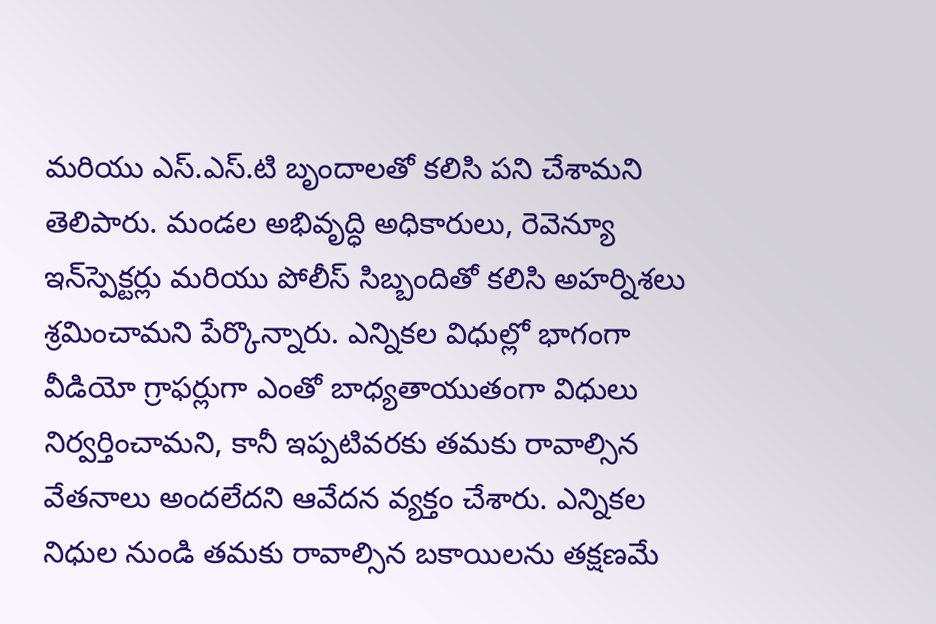మరియు ఎస్.ఎస్.టి బృందాలతో కలిసి పని చేశామని తెలిపారు. మండల అభివృద్ధి అధికారులు, రెవెన్యూ ఇన్‌స్పెక్టర్లు మరియు పోలీస్ సిబ్బందితో కలిసి అహర్నిశలు శ్రమించామని పేర్కొన్నారు. ఎన్నికల విధుల్లో భాగంగా వీడియో గ్రాఫర్లుగా ఎంతో బాధ్యతాయుతంగా విధులు నిర్వర్తించామని, కానీ ఇప్పటివరకు తమకు రావాల్సిన వేతనాలు అందలేదని ఆవేదన వ్యక్తం చేశారు. ఎన్నికల నిధుల నుండి తమకు రావాల్సిన బకాయిలను తక్షణమే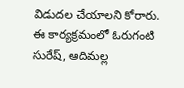విడుదల చేయాలని కోరారు. ఈ కార్యక్రమంలో ఓరుగంటి సురేష్, ఆదిమల్ల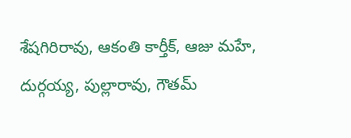శేషగిరిరావు, ఆకంతి కార్తీక్, ఆజు మహే, దుర్గయ్య, పుల్లారావు, గౌతమ్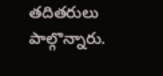తదితరులు పాల్గొన్నారు.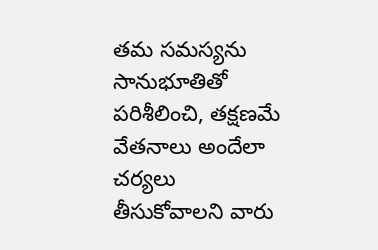తమ సమస్యను సానుభూతితో పరిశీలించి, తక్షణమే వేతనాలు అందేలా చర్యలు తీసుకోవాలని వారు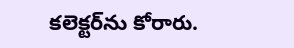కలెక్టర్‌ను కోరారు.